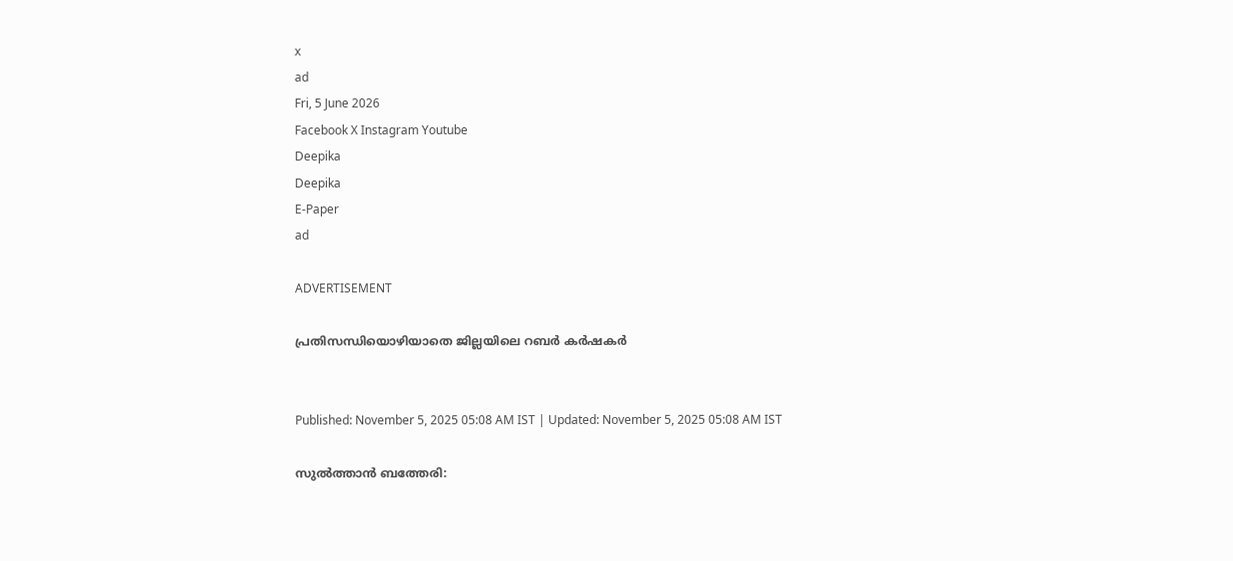x
ad
Fri, 5 June 2026
Facebook X Instagram Youtube
Deepika
Deepika
E-Paper
ad

ADVERTISEMENT

പ്രതിസന്ധിയൊഴിയാതെ ജില്ലയിലെ റബർ കർഷകർ


Published: November 5, 2025 05:08 AM IST | Updated: November 5, 2025 05:08 AM IST

സുൽത്താൻ ബത്തേരി: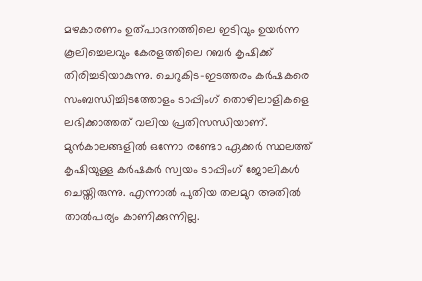മഴകാരണം ഉത്പാദനത്തിലെ ഇടിവും ഉയർന്ന കൂലിച്ചെലവും കേരളത്തിലെ റബർ കൃഷിക്ക് തിരിച്ചടിയാകുന്നു. ചെറുകിട-ഇടത്തരം കർഷകരെ സംബന്ധിച്ചിടത്തോളം ടാപ്പിംഗ് തൊഴിലാളികളെ ലഭിക്കാത്തത് വലിയ പ്രതിസന്ധിയാണ്. മുൻകാലങ്ങളിൽ ഒന്നോ രണ്ടോ ഏക്കർ സ്ഥലത്ത് കൃഷിയുള്ള കർഷകർ സ്വയം ടാപ്പിംഗ് ജോലികൾ ചെയ്തിരുന്നു. എന്നാൽ പുതിയ തലമുറ അതിൽ താൽപര്യം കാണിക്കുന്നില്ല.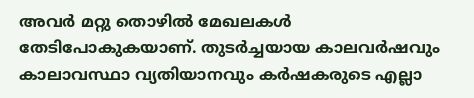അവർ മറ്റു തൊഴിൽ മേഖലകൾ തേടിപോകുകയാണ്. തുടർച്ചയായ കാലവർഷവും കാലാവസ്ഥാ വ്യതിയാനവും കർഷകരുടെ എല്ലാ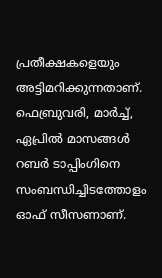പ്രതീക്ഷകളെയും അട്ടിമറിക്കുന്നതാണ്. ഫെബ്രുവരി, മാർച്ച്, ഏപ്രിൽ മാസങ്ങൾ റബർ ടാപ്പിംഗിനെ സംബന്ധിച്ചിടത്തോളം ഓഫ് സീസണാണ്.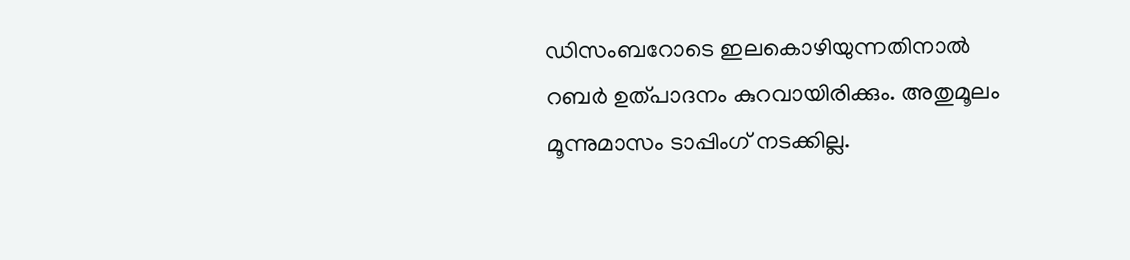ഡിസംബറോടെ ഇലകൊഴിയുന്നതിനാൽ റബർ ഉത്പാദനം കുറവായിരിക്കും. അതുമൂലം മൂന്നുമാസം ടാപ്പിംഗ് നടക്കില്ല.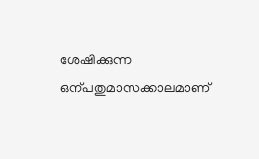ശേഷിക്കുന്ന ഒന്പതുമാസക്കാലമാണ്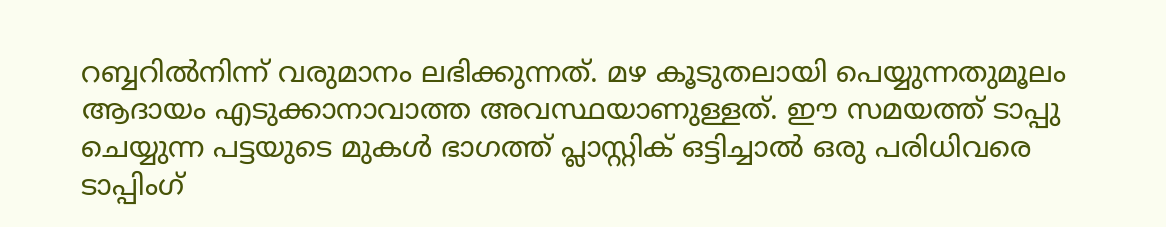റബ്ബറിൽനിന്ന് വരുമാനം ലഭിക്കുന്നത്. മഴ കൂടുതലായി പെയ്യുന്നതുമൂലം ആദായം എടുക്കാനാവാത്ത അവസ്ഥയാണുള്ളത്. ഈ സമയത്ത് ടാപ്പു ചെയ്യുന്ന പട്ടയുടെ മുകൾ ഭാഗത്ത് പ്ലാസ്റ്റിക് ഒട്ടിച്ചാൽ ഒരു പരിധിവരെ ടാപ്പിംഗ്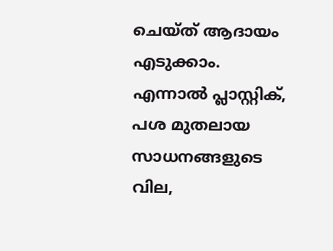ചെയ്ത് ആദായം എടുക്കാം. എന്നാൽ പ്ലാസ്റ്റിക്, പശ മുതലായ സാധനങ്ങളുടെ വില,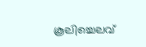കൂലിച്ചെലവ്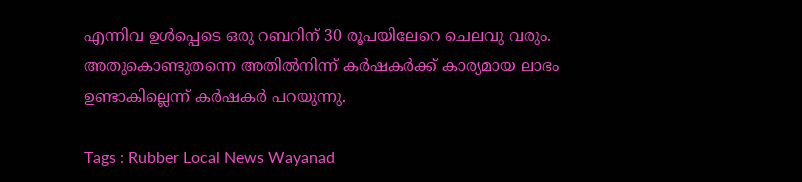എന്നിവ ഉൾപ്പെടെ ഒരു റബറിന് 30 രൂപയിലേറെ ചെലവു വരും. അതുകൊണ്ടുതന്നെ അതിൽനിന്ന് കർഷകർക്ക് കാര്യമായ ലാഭം ഉണ്ടാകില്ലെന്ന് കർഷകർ പറയുന്നു.

Tags : Rubber Local News Wayanad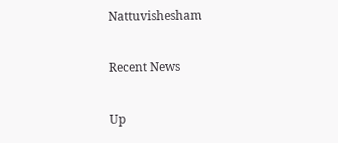Nattuvishesham

Recent News

Up